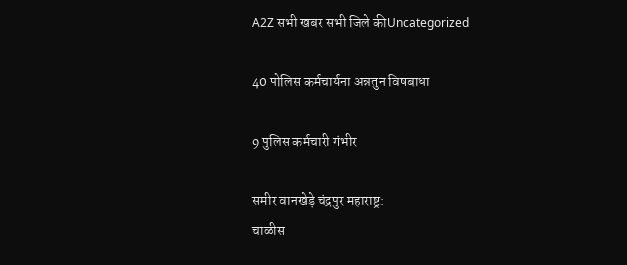A2Z सभी खबर सभी जिले कीUncategorized

40 पोलिस कर्मचार्यना अन्नतुन विषबाधा

9 पुलिस कर्मचारी गंभीर

समीर वानखेड़े चंद्रपुर महाराष्ट्र:
चाळीस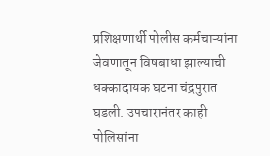प्रशिक्षणार्थी पोलीस कर्मचाऱ्यांना जेवणातून विषबाधा झाल्याची धक्कादायक घटना चंद्रपुरात घडली. उपचारानंतर काही पोलिसांना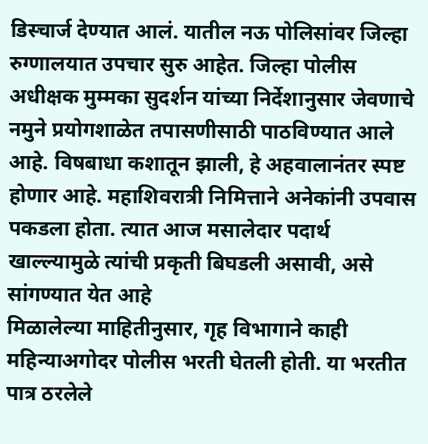डिस्चार्ज देण्यात आलं. यातील नऊ पोलिसांवर जिल्हा रुग्णालयात उपचार सुरु आहेत. जिल्हा पोलीस अधीक्षक मुम्मका सुदर्शन यांच्या निर्देशानुसार जेवणाचे नमुने प्रयोगशाळेत तपासणीसाठी पाठविण्यात आले आहे. विषबाधा कशातून झाली, हे अहवालानंतर स्पष्ट होणार आहे. महाशिवरात्री निमित्ताने अनेकांनी उपवास पकडला होता. त्यात आज मसालेदार पदार्थ खाल्ल्यामुळे त्यांची प्रकृती बिघडली असावी, असे सांगण्यात येत आहे
मिळालेल्या माहितीनुसार, गृह विभागाने काही महिन्याअगोदर पोलीस भरती घेतली होती. या भरतीत पात्र ठरलेले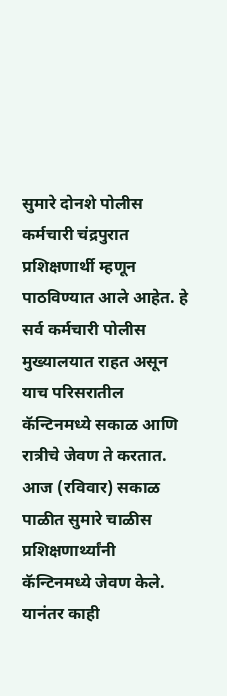सुमारे दोनशे पोलीस कर्मचारी चंद्रपुरात प्रशिक्षणार्थी म्हणून पाठविण्यात आले आहेत. हे सर्व कर्मचारी पोलीस मुख्यालयात राहत असून याच परिसरातील कॅन्टिनमध्ये सकाळ आणि रात्रीचे जेवण ते करतात. आज (रविवार) सकाळ पाळीत सुमारे चाळीस प्रशिक्षणार्थ्यांनी कॅन्टिनमध्ये जेवण केले. यानंतर काही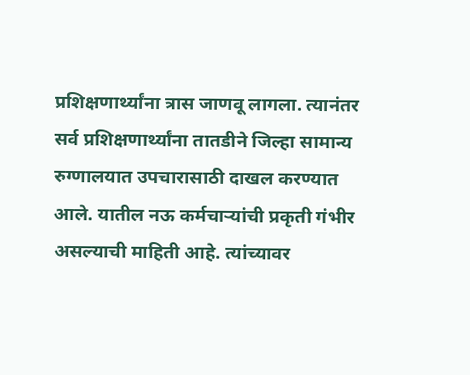प्रशिक्षणार्थ्यांना त्रास जाणवू लागला. त्यानंतर सर्व प्रशिक्षणार्थ्यांना तातडीने जिल्हा सामान्य रुग्णालयात उपचारासाठी दाखल करण्यात आले. यातील नऊ कर्मचाऱ्यांची प्रकृती गंभीर असल्याची माहिती आहे. त्यांच्यावर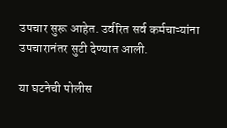उपचार सुरू आहेत. उर्वरित सर्व कर्मचाऱ्यांना उपचारानंतर सुटी देण्यात आली.

या घटनेची पोलीस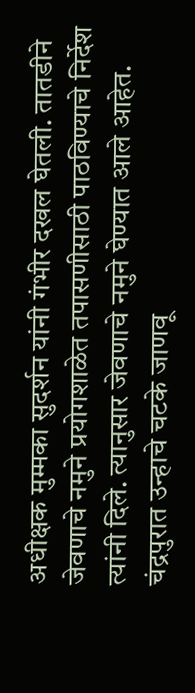अधीक्षक मुम्मका सुदर्शन यांनी गंभीर दखल घेतली. तातडीने जेवणाचे नमुने प्रयोगशाळेत तपासणीसाठी पाठविण्याचे निर्देश त्यांनी दिले. त्यानुसार जेवणाचे नमुने घेण्यात आले आहेत. चंद्रपुरात उन्हाचे चटके जाणवू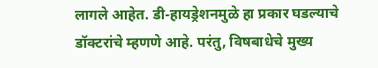लागले आहेत. डी-हायड्रेशनमुळे हा प्रकार घडल्याचे डॉक्टरांचे म्हणणे आहे. परंतु, विषबाधेचे मुख्य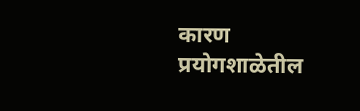कारण प्रयोगशाळेतील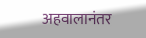अहवालानंतर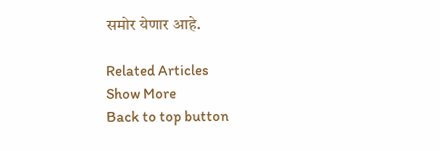समोर येणार आहे.

Related Articles
Show More
Back to top button